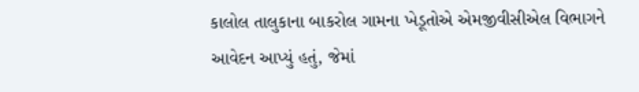કાલોલ તાલુકાના બાકરોલ ગામના ખેડૂતોએ એમજીવીસીએલ વિભાગને આવેદન આપ્યું હતું, જેમાં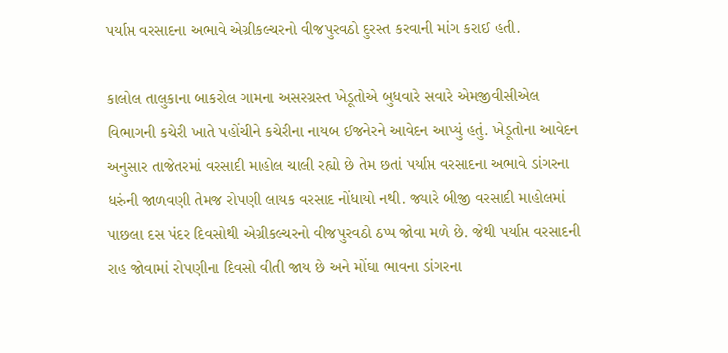પર્યાપ્ત વરસાદના અભાવે એગ્રીકલ્ચરનો વીજપુરવઠો દુરસ્ત કરવાની માંગ કરાઈ હતી.

કાલોલ તાલુકાના બાકરોલ ગામના અસરગ્રસ્ત ખેડૂતોએ બુધવારે સવારે એમજીવીસીએલ વિભાગની કચેરી ખાતે પહોંચીને કચેરીના નાયબ ઈજનેરને આવેદન આપ્યું હતું. ખેડૂતોના આવેદન અનુસાર તાજેતરમાં વરસાદી માહોલ ચાલી રહ્યો છે તેમ છતાં પર્યાપ્ત વરસાદના અભાવે ડાંગરના ધરુંની જાળવણી તેમજ રોપણી લાયક વરસાદ નોંધાયો નથી. જ્યારે બીજી વરસાદી માહોલમાં પાછલા દસ પંદર દિવસોથી એગ્રીકલ્ચરનો વીજપુરવઠો ઠપ્પ જોવા મળે છે. જેથી પર્યાપ્ત વરસાદની રાહ જોવામાં રોપણીના દિવસો વીતી જાય છે અને મોંઘા ભાવના ડાંગરના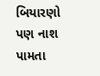બિયારણો પણ નાશ પામતા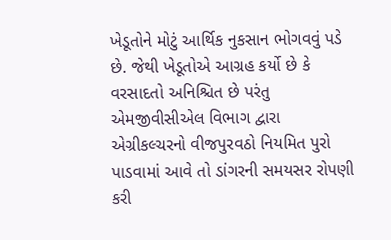ખેડૂતોને મોટું આર્થિક નુકસાન ભોગવવું પડે છે. જેથી ખેડૂતોએ આગ્રહ કર્યો છે કે વરસાદતો અનિશ્ચિત છે પરંતુ એમજીવીસીએલ વિભાગ દ્વારા એગ્રીકલ્ચરનો વીજપુરવઠો નિયમિત પુરો પાડવામાં આવે તો ડાંગરની સમયસર રોપણી કરી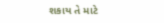શકાય તે માટે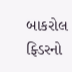બાકરોલ ફ્ડિરનો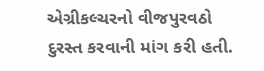એગ્રીકલ્ચરનો વીજપુરવઠો દુરસ્ત કરવાની માંગ કરી હતી.